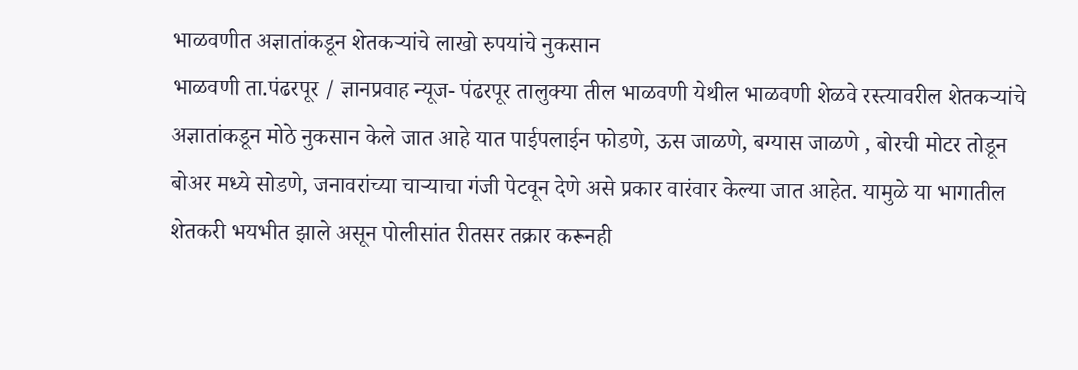भाळवणीत अज्ञातांकडून शेतकऱ्यांचे लाखो रुपयांचे नुकसान
भाळवणी ता.पंढरपूर / ज्ञानप्रवाह न्यूज- पंढरपूर तालुक्या तील भाळवणी येथील भाळवणी शेळवे रस्त्यावरील शेतकऱ्यांचे अज्ञातांकडून मोठे नुकसान केले जात आहे यात पाईपलाईन फोडणे, ऊस जाळणे, बग्यास जाळणे , बोरची मोटर तोडून बोअर मध्ये सोडणे, जनावरांच्या चाऱ्याचा गंजी पेटवून देणे असे प्रकार वारंवार केल्या जात आहेत. यामुळे या भागातील शेतकरी भयभीत झाले असून पोलीसांत रीतसर तक्रार करूनही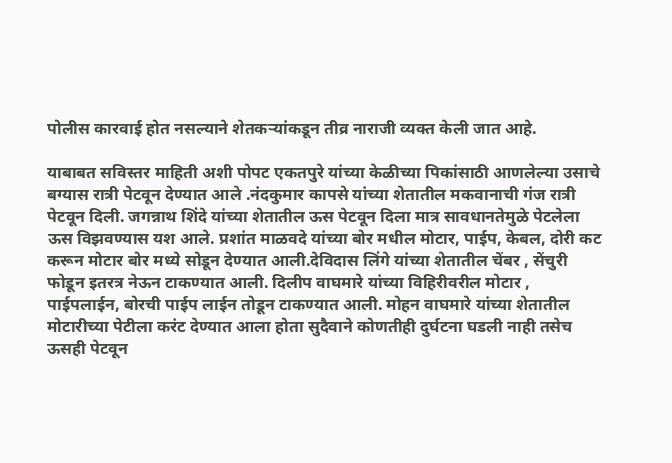पोलीस कारवाई होत नसल्याने शेतकऱ्यांकडून तीव्र नाराजी व्यक्त केली जात आहे.

याबाबत सविस्तर माहिती अशी पोपट एकतपुरे यांच्या केळीच्या पिकांसाठी आणलेल्या उसाचे बग्यास रात्री पेटवून देण्यात आले .नंदकुमार कापसे यांच्या शेतातील मकवानाची गंज रात्री पेटवून दिली. जगन्नाथ शिंदे यांच्या शेतातील ऊस पेटवून दिला मात्र सावधानतेमुळे पेटलेला ऊस विझवण्यास यश आले. प्रशांत माळवदे यांच्या बोर मधील मोटार, पाईप, केबल, दोरी कट करून मोटार बोर मध्ये सोडून देण्यात आली.देविदास लिंगे यांच्या शेतातील चेंबर , सेंचुरी फोडून इतरत्र नेऊन टाकण्यात आली. दिलीप वाघमारे यांच्या विहिरीवरील मोटार , पाईपलाईन, बोरची पाईप लाईन तोडून टाकण्यात आली. मोहन वाघमारे यांच्या शेतातील मोटारीच्या पेटीला करंट देण्यात आला होता सुदैवाने कोणतीही दुर्घटना घडली नाही तसेच ऊसही पेटवून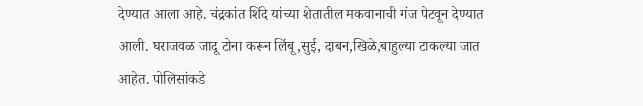देण्यात आला आहे. चंद्रकांत शिंदे यांच्या शेतातील मकवानाची गंज पेटवून देण्यात आली. घराजवळ जादू टोना करून लिंबू,सुई, दाबन,खिळे,बाहुल्या टाकल्या जात आहेत. पोलिसांकडे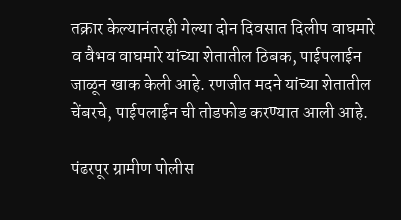तक्रार केल्यानंतरही गेल्या दोन दिवसात दिलीप वाघमारे व वैभव वाघमारे यांच्या शेतातील ठिबक, पाईपलाईन जाळून खाक केली आहे. रणजीत मदने यांच्या शेतातील चेंबरचे, पाईपलाईन ची तोडफोड करण्यात आली आहे.

पंढरपूर ग्रामीण पोलीस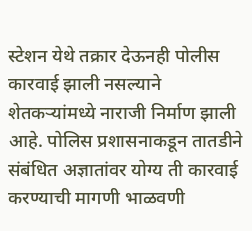स्टेशन येथे तक्रार देऊनही पोलीस कारवाई झाली नसल्याने शेतकऱ्यांमध्ये नाराजी निर्माण झाली आहे. पोलिस प्रशासनाकडून तातडीने संबंधित अज्ञातांवर योग्य ती कारवाई करण्याची मागणी भाळवणी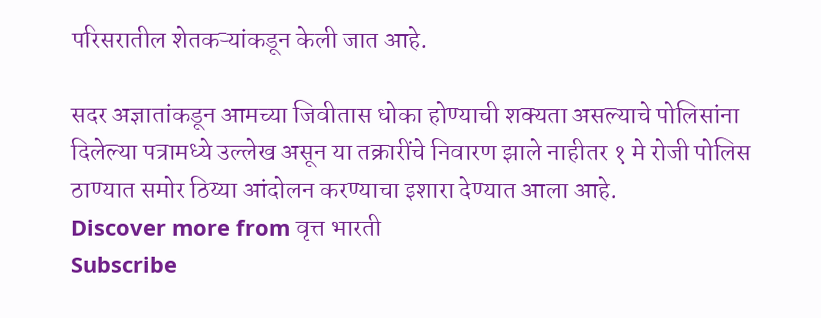परिसरातील शेतकऱ्यांकडून केली जात आहे.

सदर अज्ञातांकडून आमच्या जिवीतास धोका होण्याची शक्यता असल्याचे पोलिसांना दिलेल्या पत्रामध्ये उल्लेख असून या तक्रारींचे निवारण झाले नाहीतर १ मे रोजी पोलिस ठाण्यात समोर ठिय्या आंदोलन करण्याचा इशारा देण्यात आला आहे.
Discover more from वृत्त भारती
Subscribe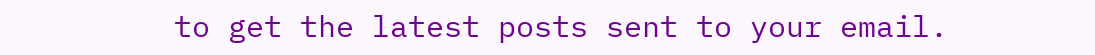to get the latest posts sent to your email.